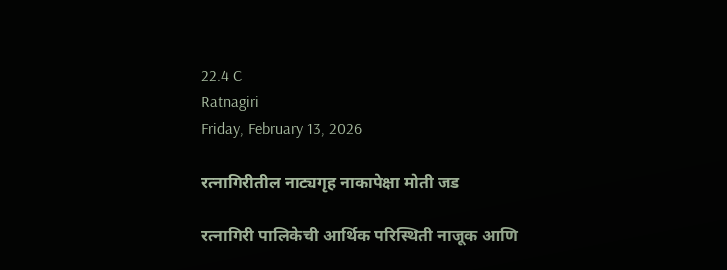22.4 C
Ratnagiri
Friday, February 13, 2026

रत्नागिरीतील नाट्यगृह नाकापेक्षा मोती जड

रत्नागिरी पालिकेची आर्थिक परिस्थिती नाजूक आणि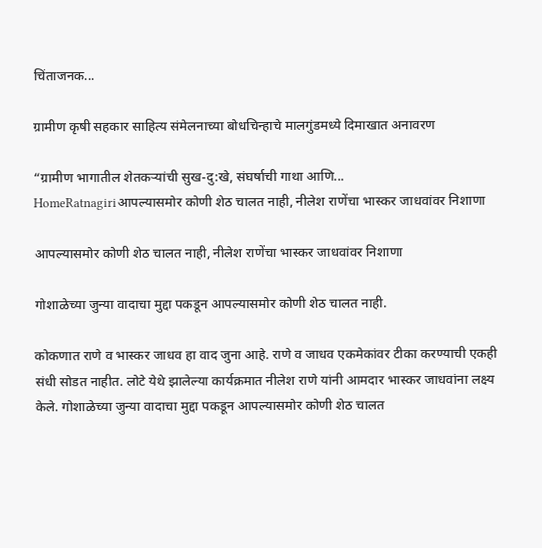चिंताजनक...

ग्रामीण कृषी सहकार साहित्य संमेलनाच्या बोधचिन्हाचे मालगुंडमध्ये दिमाखात अनावरण

“ग्रामीण भागातील शेतकऱ्यांची सुख-दु:खे, संघर्षाची गाथा आणि...
HomeRatnagiriआपल्यासमोर कोणी शेठ चालत नाही, नीलेश राणेंचा भास्कर जाधवांवर निशाणा

आपल्यासमोर कोणी शेठ चालत नाही, नीलेश राणेंचा भास्कर जाधवांवर निशाणा

गोशाळेच्या जुन्या वादाचा मुद्दा पकडून आपल्यासमोर कोणी शेठ चालत नाही.

कोकणात राणे व भास्कर जाधव हा वाद जुना आहे. राणे व जाधव एकमेकांवर टीका करण्याची एकही संधी सोडत नाहीत. लोटे येथे झालेल्या कार्यक्रमात नीलेश राणे यांनी आमदार भास्कर जाधवांना लक्ष्य केले. गोशाळेच्या जुन्या वादाचा मुद्दा पकडून आपल्यासमोर कोणी शेठ चालत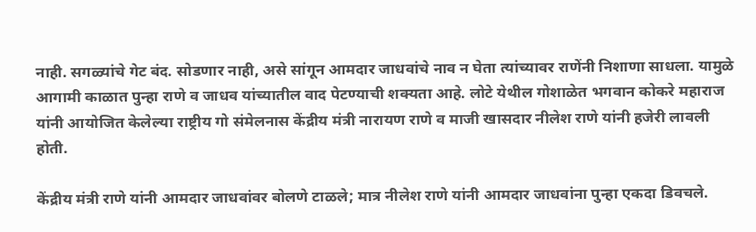नाही. सगळ्यांचे गेट बंद. सोडणार नाही, असे सांगून आमदार जाधवांचे नाव न घेता त्यांच्यावर राणेंनी निशाणा साधला. यामुळे आगामी काळात पुन्हा राणे व जाधव यांच्यातील वाद पेटण्याची शक्यता आहे. लोटे येथील गोशाळेत भगवान कोकरे महाराज यांनी आयोजित केलेल्या राष्ट्रीय गो संमेलनास केंद्रीय मंत्री नारायण राणे व माजी खासदार नीलेश राणे यांनी हजेरी लावली होती.

केंद्रीय मंत्री राणे यांनी आमदार जाधवांवर बोलणे टाळले; मात्र नीलेश राणे यांनी आमदार जाधवांना पुन्हा एकदा डिवचले.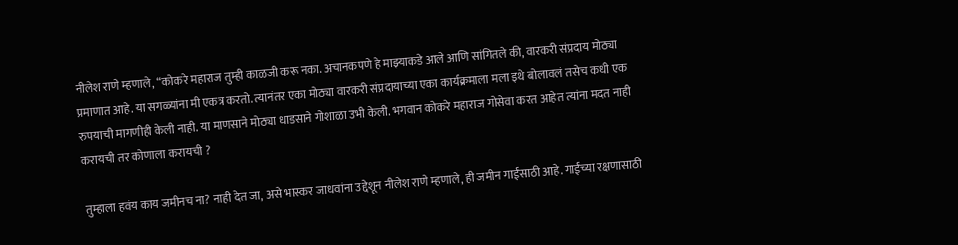नीलेश राणे म्हणाले, “कोकरे महाराज तुम्ही काळजी करू नका. अचानकपणे हे माझ्याकडे आले आणि सांगितले की, वारकरी संप्रदाय मोठ्या प्रमाणात आहे. या सगळ्यांना मी एकत्र करतो. त्यानंतर एका मोठ्या वारकरी संप्रदायाच्या एका कार्यक्रमाला मला इथे बोलावलं तसेच कधी एक रुपयाची मागणीही केली नाही. या माणसाने मोठ्या धाडसाने गोशाळा उभी केली. भगवान कोकरे महाराज गोसेवा करत आहेत त्यांना मदत नाही करायची तर कोणाला करायची ?

तुम्हाला हवंय काय जमीनच ना? नाही देत जा, असे भास्कर जाधवांना उद्देशून नीलेश राणे म्हणाले, ही जमीन गाईंसाठी आहे. गाईंच्या रक्षणासाठी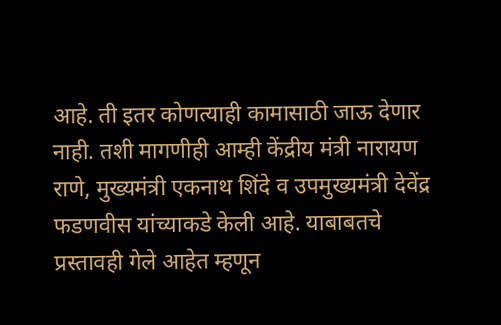आहे. ती इतर कोणत्याही कामासाठी जाऊ देणार नाही. तशी मागणीही आम्ही केंद्रीय मंत्री नारायण राणे, मुख्यमंत्री एकनाथ शिंदे व उपमुख्यमंत्री देवेंद्र फडणवीस यांच्याकडे केली आहे. याबाबतचे प्रस्तावही गेले आहेत म्हणून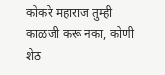कोकरे महाराज तुम्ही काळजी करू नका, कोणी शेठ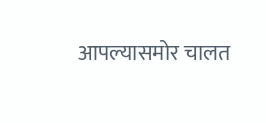आपल्यासमोर चालत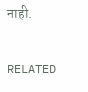नाही.

RELATED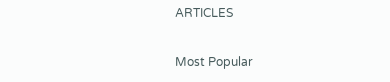ARTICLES

Most Popular